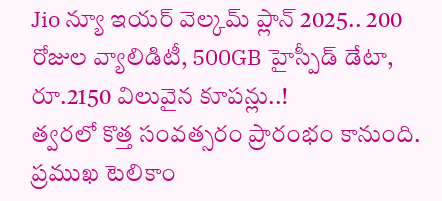Jio న్యూ ఇయర్ వెల్కమ్ ప్లాన్ 2025.. 200 రోజుల వ్యాలిడిటీ, 500GB హైస్పీడ్ డేటా, రూ.2150 విలువైన కూపన్లు..!
త్వరలో కొత్త సంవత్సరం ప్రారంభం కానుంది. ప్రముఖ టెలికాం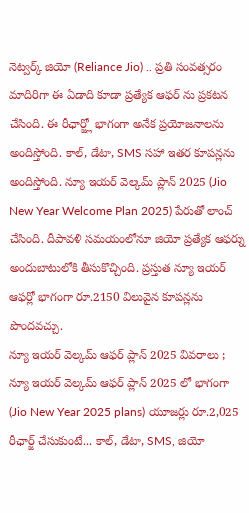నెట్వర్క్ జియో (Reliance Jio) .. ప్రతి సంవత్సరం మాదిరిగా ఈ ఏడాది కూడా ప్రత్యేక ఆఫర్ ను ప్రకటన చేసింది. ఈ రీఛార్జ్లో భాగంగా అనేక ప్రయోజనాలను అందిస్తోంది. కాల్, డేటా, SMS సహా ఇతర కూపన్లను అందిస్తోంది. న్యూ ఇయర్ వెల్కమ్ ప్లాన్ 2025 (Jio New Year Welcome Plan 2025) పేరుతో లాంచ్ చేసింది. దీపావళి సమయంలోనూ జియో ప్రత్యేక ఆఫర్ను అందుబాటులోకి తీసుకొచ్చింది. ప్రస్తుత న్యూ ఇయర్ ఆఫర్లో భాగంగా రూ.2150 విలువైన కూపన్లను పొందవచ్చు.
న్యూ ఇయర్ వెల్కమ్ ఆఫర్ ప్లాన్ 2025 వివరాలు ;
న్యూ ఇయర్ వెల్కమ్ ఆఫర్ ప్లాన్ 2025 లో భాగంగా (Jio New Year 2025 plans) యూజర్లు రూ.2,025 రీఛార్జ్ చేసుకుంటే... కాల్, డేటా, SMS, జియో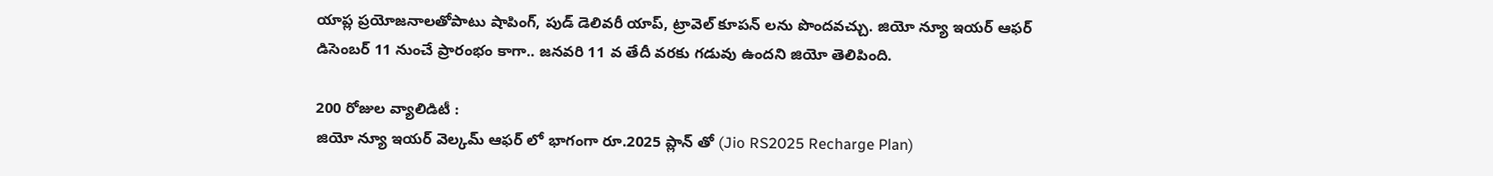యాప్ల ప్రయోజనాలతోపాటు షాపింగ్, పుడ్ డెలివరీ యాప్, ట్రావెల్ కూపన్ లను పొందవచ్చు. జియో న్యూ ఇయర్ ఆఫర్ డిసెంబర్ 11 నుంచే ప్రారంభం కాగా.. జనవరి 11 వ తేదీ వరకు గడువు ఉందని జియో తెలిపింది.

200 రోజుల వ్యాలిడిటీ :
జియో న్యూ ఇయర్ వెల్కమ్ ఆఫర్ లో భాగంగా రూ.2025 ప్లాన్ తో (Jio RS2025 Recharge Plan)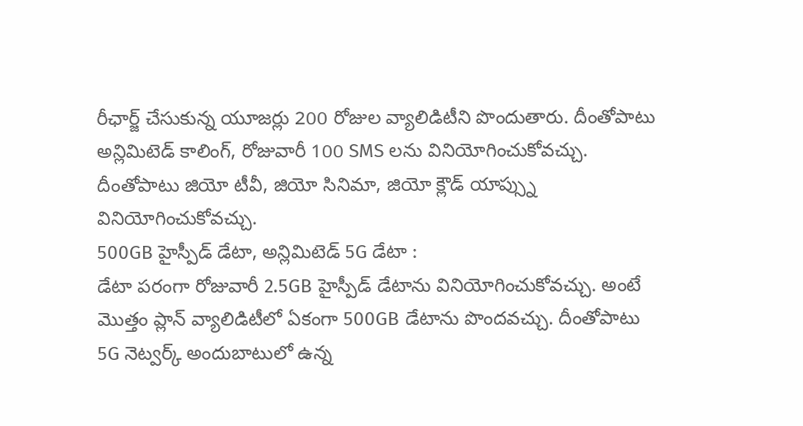రీఛార్జ్ చేసుకున్న యూజర్లు 200 రోజుల వ్యాలిడిటీని పొందుతారు. దీంతోపాటు అన్లిమిటెడ్ కాలింగ్, రోజువారీ 100 SMS లను వినియోగించుకోవచ్చు. దీంతోపాటు జియో టీవీ, జియో సినిమా, జియో క్లౌడ్ యాప్స్ను వినియోగించుకోవచ్చు.
500GB హైస్పీడ్ డేటా, అన్లిమిటెడ్ 5G డేటా :
డేటా పరంగా రోజువారీ 2.5GB హైస్పీడ్ డేటాను వినియోగించుకోవచ్చు. అంటే మొత్తం ప్లాన్ వ్యాలిడిటీలో ఏకంగా 500GB డేటాను పొందవచ్చు. దీంతోపాటు 5G నెట్వర్క్ అందుబాటులో ఉన్న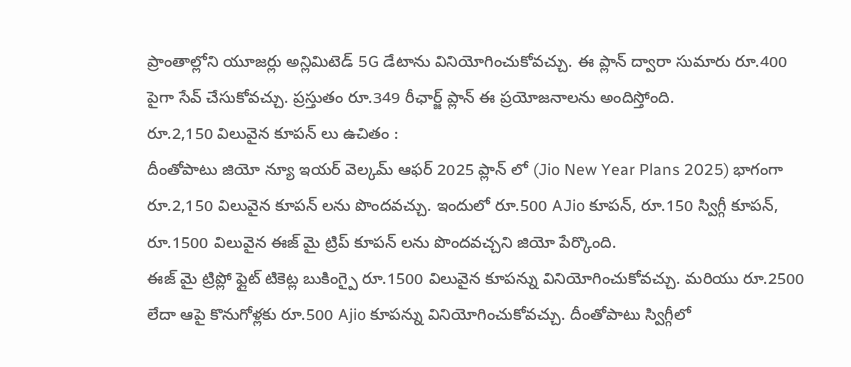ప్రాంతాల్లోని యూజర్లు అన్లిమిటెడ్ 5G డేటాను వినియోగించుకోవచ్చు. ఈ ప్లాన్ ద్వారా సుమారు రూ.400 పైగా సేవ్ చేసుకోవచ్చు. ప్రస్తుతం రూ.349 రీఛార్జ్ ప్లాన్ ఈ ప్రయోజనాలను అందిస్తోంది.
రూ.2,150 విలువైన కూపన్ లు ఉచితం :
దీంతోపాటు జియో న్యూ ఇయర్ వెల్కమ్ ఆఫర్ 2025 ప్లాన్ లో (Jio New Year Plans 2025) భాగంగా రూ.2,150 విలువైన కూపన్ లను పొందవచ్చు. ఇందులో రూ.500 AJio కూపన్, రూ.150 స్విగ్గీ కూపన్, రూ.1500 విలువైన ఈజ్ మై ట్రిప్ కూపన్ లను పొందవచ్చని జియో పేర్కొంది.
ఈజ్ మై ట్రిప్లో ఫ్లైట్ టికెట్ల బుకింగ్పై రూ.1500 విలువైన కూపన్ను వినియోగించుకోవచ్చు. మరియు రూ.2500 లేదా ఆపై కొనుగోళ్లకు రూ.500 Ajio కూపన్ను వినియోగించుకోవచ్చు. దీంతోపాటు స్విగ్గీలో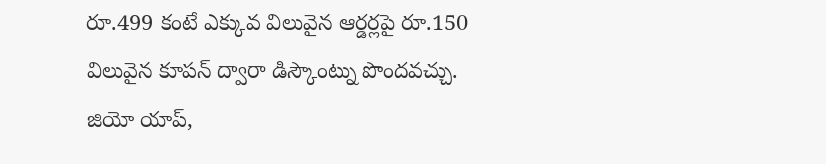రూ.499 కంటే ఎక్కువ విలువైన ఆర్డర్లపై రూ.150 విలువైన కూపన్ ద్వారా డిస్కౌంట్ను పొందవచ్చు. జియో యాప్,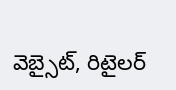వెబ్సైట్, రిటైలర్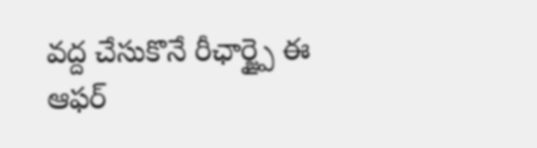వద్ద చేసుకొనే రీఛార్జ్పై ఈ ఆఫర్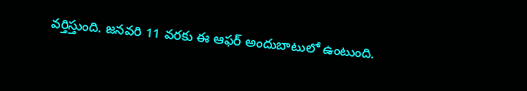వర్తిస్తుంది. జనవరి 11 వరకు ఈ ఆఫర్ అందుబాటులో ఉంటుంది.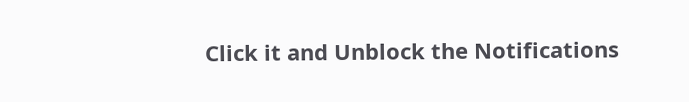Click it and Unblock the Notifications